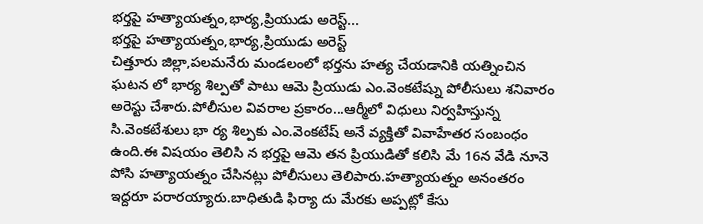భర్తపై హత్యాయత్నం,భార్య,ప్రియుడు అరెస్ట్...
భర్తపై హత్యాయత్నం,భార్య,ప్రియుడు అరెస్ట్
చిత్తూరు జిల్లా,పలమనేరు మండలంలో భర్తను హత్య చేయడానికి యత్నించిన ఘటన లో భార్య శిల్పతో పాటు ఆమె ప్రియుడు ఎం.వెంకటేష్ను పోలీసులు శనివారం అరెస్టు చేశారు.పోలీసుల వివరాల ప్రకారం...ఆర్మీలో విధులు నిర్వహిస్తున్న సి.వెంకటేశులు భా ర్య శిల్పకు ఎం.వెంకటేష్ అనే వ్యక్తితో వివాహేతర సంబంధం ఉంది.ఈ విషయం తెలిసి న భర్తపై ఆమె తన ప్రియుడితో కలిసి మే 16న వేడి నూనె పోసి హత్యాయత్నం చేసినట్లు పోలీసులు తెలిపారు.హత్యాయత్నం అనంతరం ఇద్దరూ పరారయ్యారు.బాధితుడి ఫిర్యా దు మేరకు అప్పట్లో కేసు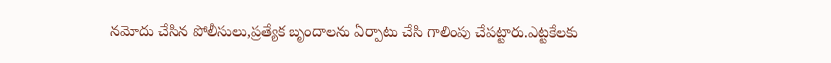నమోదు చేసిన పోలీసులు,ప్రత్యేక బృందాలను ఏర్పాటు చేసి గాలింపు చేపట్టారు.ఎట్టకేలకు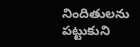నిందితులను పట్టుకుని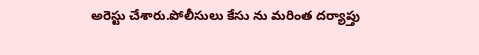అరెస్టు చేశారు.పోలీసులు కేసు ను మరింత దర్యాప్తు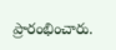ప్రారంభించారు.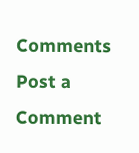Comments
Post a Comment